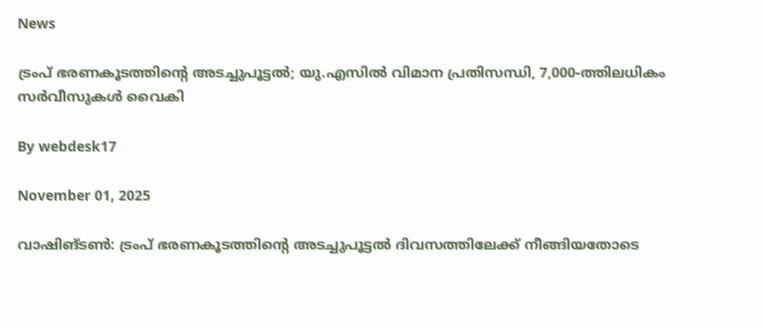News

ട്രംപ് ഭരണകൂടത്തിന്റെ അടച്ചുപൂട്ടല്‍; യു.എസില്‍ വിമാന പ്രതിസന്ധി, 7,000-ത്തിലധികം സര്‍വീസുകള്‍ വൈകി

By webdesk17

November 01, 2025

വാഷിങ്ടണ്‍: ട്രംപ് ഭരണകൂടത്തിന്റെ അടച്ചുപൂട്ടല്‍ ദിവസത്തിലേക്ക് നീങ്ങിയതോടെ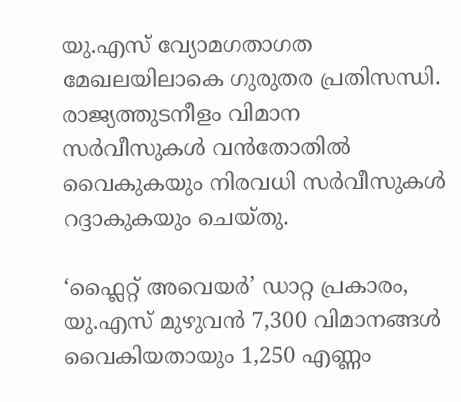യു.എസ് വ്യോമഗതാഗത മേഖലയിലാകെ ഗുരുതര പ്രതിസന്ധി. രാജ്യത്തുടനീളം വിമാന സര്‍വീസുകള്‍ വന്‍തോതില്‍ വൈകുകയും നിരവധി സര്‍വീസുകള്‍ റദ്ദാകുകയും ചെയ്തു.

‘ഫ്ലൈറ്റ് അവെയര്‍’ ഡാറ്റ പ്രകാരം, യു.എസ് മുഴുവന്‍ 7,300 വിമാനങ്ങള്‍ വൈകിയതായും 1,250 എണ്ണം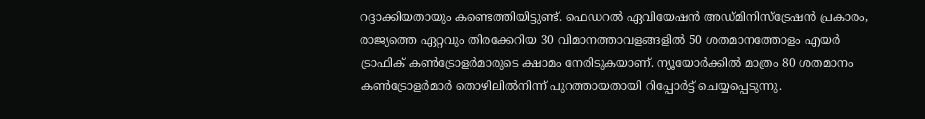റദ്ദാക്കിയതായും കണ്ടെത്തിയിട്ടുണ്ട്. ഫെഡറല്‍ ഏവിയേഷന്‍ അഡ്മിനിസ്ട്രേഷന്‍ പ്രകാരം, രാജ്യത്തെ ഏറ്റവും തിരക്കേറിയ 30 വിമാനത്താവളങ്ങളില്‍ 50 ശതമാനത്തോളം എയര്‍ ട്രാഫിക് കണ്‍ട്രോളര്‍മാരുടെ ക്ഷാമം നേരിടുകയാണ്. ന്യൂയോര്‍ക്കില്‍ മാത്രം 80 ശതമാനം കണ്‍ട്രോളര്‍മാര്‍ തൊഴിലില്‍നിന്ന് പുറത്തായതായി റിപ്പോര്‍ട്ട് ചെയ്യപ്പെടുന്നു.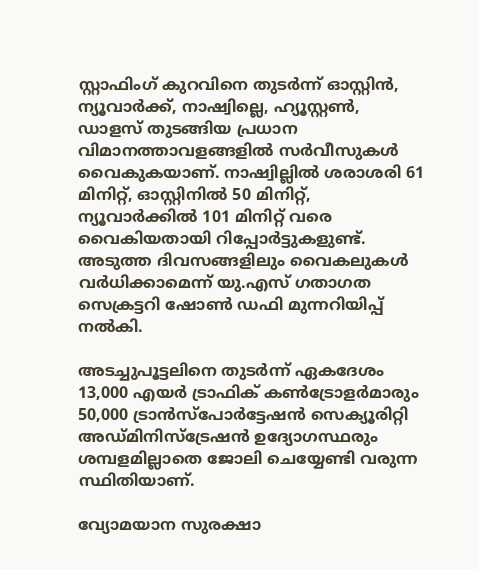സ്റ്റാഫിംഗ് കുറവിനെ തുടര്‍ന്ന് ഓസ്റ്റിന്‍, ന്യൂവാര്‍ക്ക്, നാഷ്വില്ലെ, ഹ്യൂസ്റ്റണ്‍, ഡാളസ് തുടങ്ങിയ പ്രധാന വിമാനത്താവളങ്ങളില്‍ സര്‍വീസുകള്‍ വൈകുകയാണ്. നാഷ്വില്ലില്‍ ശരാശരി 61 മിനിറ്റ്, ഓസ്റ്റിനില്‍ 50 മിനിറ്റ്, ന്യൂവാര്‍ക്കില്‍ 101 മിനിറ്റ് വരെ വൈകിയതായി റിപ്പോര്‍ട്ടുകളുണ്ട്. അടുത്ത ദിവസങ്ങളിലും വൈകലുകള്‍ വര്‍ധിക്കാമെന്ന് യു.എസ് ഗതാഗത സെക്രട്ടറി ഷോണ്‍ ഡഫി മുന്നറിയിപ്പ് നല്‍കി.

അടച്ചുപൂട്ടലിനെ തുടര്‍ന്ന് ഏകദേശം 13,000 എയര്‍ ട്രാഫിക് കണ്‍ട്രോളര്‍മാരും 50,000 ട്രാന്‍സ്‌പോര്‍ട്ടേഷന്‍ സെക്യൂരിറ്റി അഡ്മിനിസ്ട്രേഷന്‍ ഉദ്യോഗസ്ഥരും ശമ്പളമില്ലാതെ ജോലി ചെയ്യേണ്ടി വരുന്ന സ്ഥിതിയാണ്.

വ്യോമയാന സുരക്ഷാ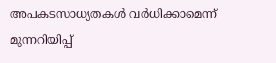അപകടസാധ്യതകള്‍ വര്‍ധിക്കാമെന്ന് മുന്നറിയിപ്പ്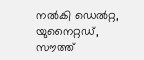നല്‍കി ഡെല്‍റ്റ, യുനൈറ്റഡ്, സൗത്ത്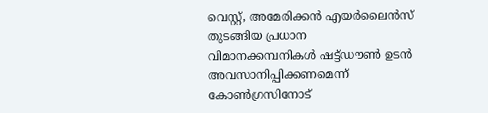വെസ്റ്റ്, അമേരിക്കന്‍ എയര്‍ലൈന്‍സ് തുടങ്ങിയ പ്രധാന വിമാനക്കമ്പനികള്‍ ഷട്ട്ഡൗണ്‍ ഉടന്‍ അവസാനിപ്പിക്കണമെന്ന് കോണ്‍ഗ്രസിനോട്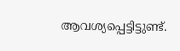ആവശ്യപ്പെട്ടിട്ടുണ്ട്.